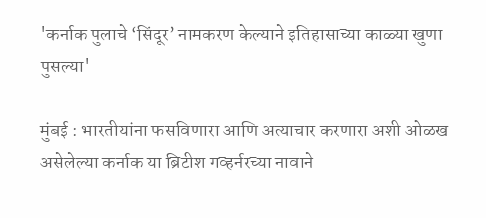'कर्नाक पुलाचे ‘सिंदूर’ नामकरण केल्याने इतिहासाच्या काळ्या खुणा पुसल्या'

मुंबई : भारतीयांना फसविणारा आणि अत्याचार करणारा अशी ओळख असेलेल्या कर्नाक या ब्रिटीश गव्हर्नरच्या नावाने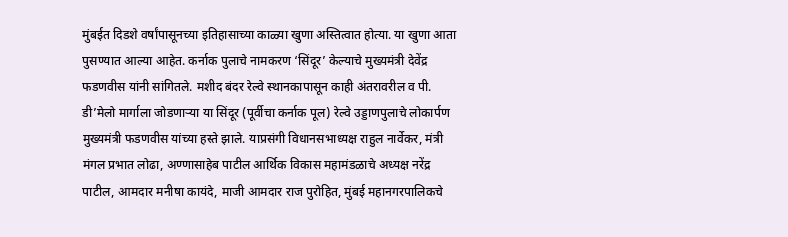मुंबईत दिडशे वर्षांपासूनच्या इतिहासाच्या काळ्या खुणा अस्तित्वात होत्या. या खुणा आता पुसण्यात आल्या आहेत. कर्नाक पुलाचे नामकरण ‘सिंदूर’ केल्याचे मुख्यमंत्री देवेंद्र फडणवीस यांनी सांगितले. मशीद बंदर रेल्वे स्थानकापासून काही अंतरावरील व पी. डी’मेलो मार्गाला जोडणाऱ्या या सिंदूर (पूर्वीचा कर्नाक पूल) रेल्वे उड्डाणपुलाचे लोकार्पण मुख्‍यमंत्री फडणवीस यांच्‍या हस्‍ते झाले. याप्रसंगी विधानसभाध्यक्ष राहुल नार्वेकर, मंत्री मंगल प्रभात लोढा, अण्णासाहेब पाटील आर्थिक विकास महामंडळाचे अध्यक्ष नरेंद्र पाटील, आमदार मनीषा कायंदे, माजी आमदार राज पुरोहित, मुंबई महानगरपालिकचे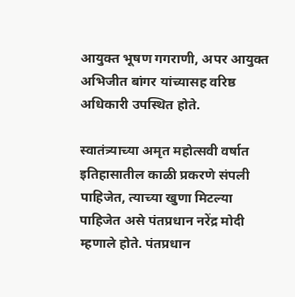आयुक्त भूषण गगराणी, अपर आयुक्त अभिजीत बांगर यांच्यासह वरिष्ठ अधिकारी उपस्थित होते.

स्वातंत्र्याच्या अमृत महोत्सवी वर्षात इतिहासातील काळी प्रकरणे संपली पाहिजेत, त्याच्या खुणा मिटल्या पाहिजेत असे पंतप्रधान नरेंद्र मोदी म्हणाले होते. पंतप्रधान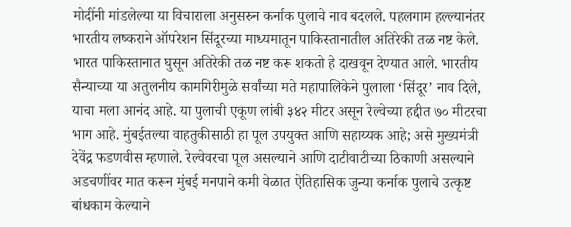मोदींनी मांडलेल्या या विचाराला अनुसरुन कर्नाक पुलाचे नाव बदलले. पहलगाम हल्ल्यानंतर भारतीय लष्कराने ऑपरेशन सिंदूरच्या माध्यमातून पाकिस्तानातील अतिरेकी तळ नष्ट केले. भारत पाकिस्तानात घुसून अतिरेकी तळ नष्ट करू शकतो हे दाखवून देण्यात आले. भारतीय सैन्याच्या या अतुलनीय कामगिरीमुळे सर्वांच्या मते महापालिकेने पुलाला ‘सिंदूर’ नाव दिले, याचा मला आनंद आहे. या पुलाची एकूण लांबी ३४२ मीटर असून रेल्वेच्या हद्दीत ७० मीटरचा भाग आहे. मुंबईतल्या वाहतुकीसाठी हा पूल उपयुक्त आणि सहाय्यक आहे; असे मुख्यमंत्री देवेंद्र फडणवीस म्हणाले. रेल्वेवरचा पूल असल्याने आणि दाटीवाटीच्या ठिकाणी असल्याने अडचणींवर मात करून मुंबई मनपाने कमी वेळात ऐतिहासिक जुन्या कर्नाक पुलाचे उत्कृष्ट बांधकाम केल्याने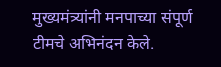मुख्यमंत्र्यांनी मनपाच्या संपूर्ण टीमचे अभिनंदन केले.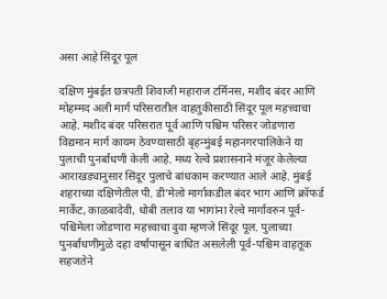असा आहे सिंदूर पूल

दक्षिण मुंबईत छत्रपती शिवाजी महाराज टर्मिनस, मशीद बंदर आणि मोहम्मद अली मार्ग परिसरातील वाहतुकीसाठी सिंदूर पूल महत्त्वाचा आहे. मशीद बंदर परिसरात पूर्व आणि पश्चिम परिसर जोडणारा विद्यमान मार्ग कायम ठेवण्यासाठी बृहन्मुंबई महानगरपालिकेने या पुलाची पुनर्बांधणी केली आहे. मध्‍य रेल्‍वे प्रशासनाने मंजूर केलेल्‍या आराखड्यानुसार सिंदूर पुलाचे बांधकाम करण्‍यात आले आहे. मुंबई शहराच्या दक्षिणेतील पी. डी’मेलो मार्गाकडील बंदर भाग आणि क्रॉफर्ड मार्केट, काळबादेवी, धोबी तलाव या भागांना रेल्वे मार्गावरुन पूर्व-पश्चिमेला जोडणारा महत्त्वाचा दुवा म्हणजे सिंदूर पूल. पुलाच्या पुनर्बांधणीमुळे दहा वर्षांपासून बाधित असलेली पूर्व-पश्चिम वाहतूक सहजतेने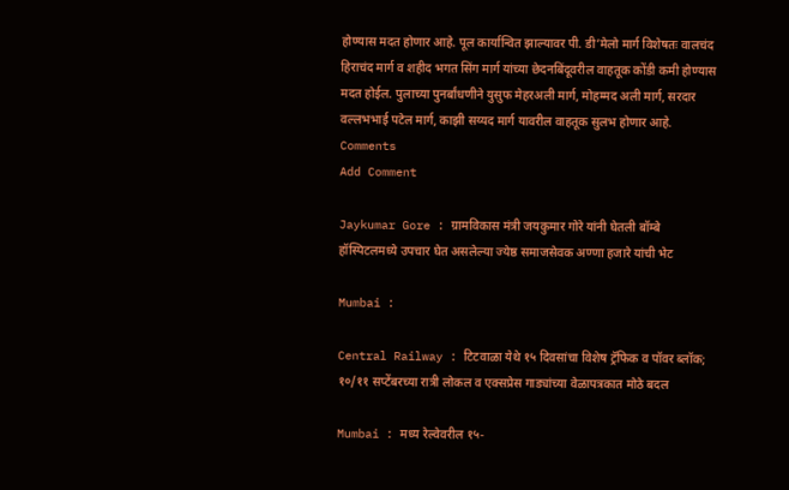होण्यास मदत होणार आहे. पूल कार्यान्वित झाल्यावर पी. डी’मेलो मार्ग विशेषतः वालचंद हिराचंद मार्ग व शहीद भगत सिंग मार्ग यांच्या छेदनबिंदूवरील वाहतूक कोंडी कमी होण्यास मदत होईल. पुलाच्या पुनर्बांधणीने युसुफ मेहरअली मार्ग, मोहम्मद अली मार्ग, सरदार वल्लभभाई पटेल मार्ग, काझी सय्यद मार्ग यावरील वाहतूक सुलभ होणार आहे.
Comments
Add Comment

Jaykumar Gore : ग्रामविकास मंत्री जयकुमार गोरे यांनी घेतली बॉम्बे हॉस्पिटलमध्ये उपचार घेत असलेल्या ज्येष्ठ समाजसेवक अण्णा हजारे यांची भेट

Mumbai :

Central Railway : टिटवाळा येथे १५ दिवसांचा विशेष ट्रॅफिक व पॉवर ब्लॉक; १०/११ सप्टेंबरच्या रात्री लोकल व एक्सप्रेस गाड्यांच्या वेळापत्रकात मोठे बदल

Mumbai : मध्य रेल्वेवरील १५-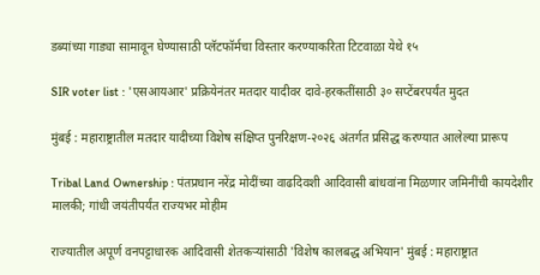डब्यांच्या गाड्या सामावून घेण्यासाठी प्लॅटफॉर्मचा विस्तार करण्याकरिता टिटवाळा येथे १५

SIR voter list : 'एसआयआर' प्रक्रियेनंतर मतदार यादीवर दावे-हरकतींसाठी ३० सप्टेंबरपर्यंत मुदत

मुंबई : महाराष्ट्रातील मतदार यादीच्या विशेष संक्षिप्त पुनरिक्षण-२०२६ अंतर्गत प्रसिद्ध करण्यात आलेल्या प्रारूप

Tribal Land Ownership : पंतप्रधान नरेंद्र मोदींच्या वाढदिवशी आदिवासी बांधवांना मिळणार जमिनींची कायदेशीर मालकी; गांधी जयंतीपर्यंत राज्यभर मोहीम

राज्यातील अपूर्ण वनपट्टाधारक आदिवासी शेतकऱ्यांसाठी 'विशेष कालबद्ध अभियान' मुंबई : महाराष्ट्रात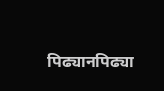पिढ्यानपिढ्या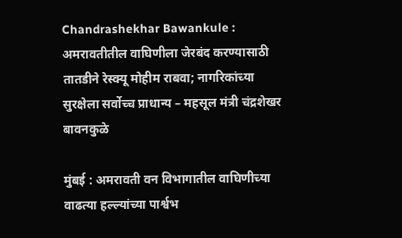Chandrashekhar Bawankule : अमरावतीतील वाघिणीला जेरबंद करण्यासाठी तातडीने रेस्क्यू मोहीम राबवा; नागरिकांच्या सुरक्षेला सर्वोच्च प्राधान्य – महसूल मंत्री चंद्रशेखर बावनकुळे

मुंबई : अमरावती वन विभागातील वाघिणीच्या वाढत्या हल्ल्यांच्या पार्श्वभ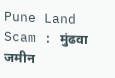Pune Land Scam : मुंढवा जमीन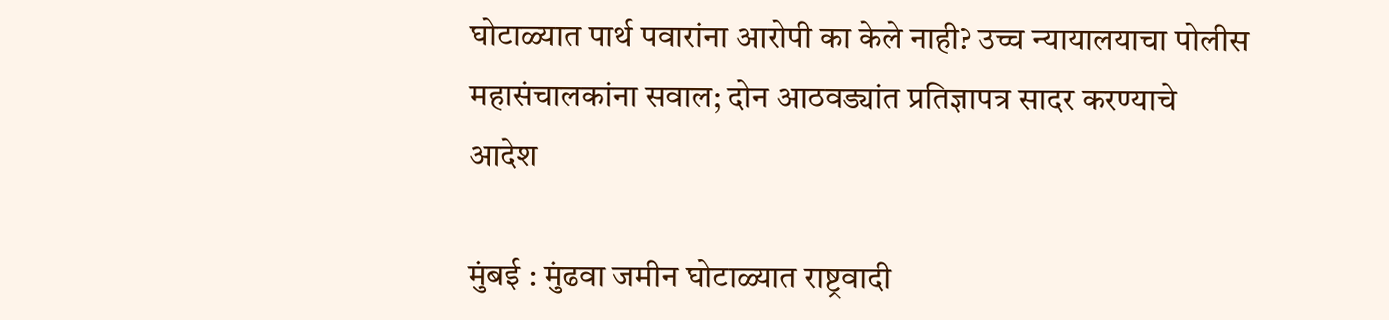घोटाळ्यात पार्थ पवारांना आरोपी का केले नाही? उच्च न्यायालयाचा पोलीस महासंचालकांना सवाल; दोन आठवड्यांत प्रतिज्ञापत्र सादर करण्याचे आदेश

मुंबई : मुंढवा जमीन घोटाळ्यात राष्ट्रवादी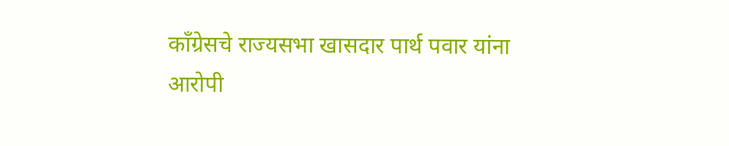काँग्रेसचे राज्यसभा खासदार पार्थ पवार यांना आरोपी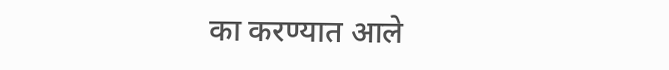का करण्यात आले